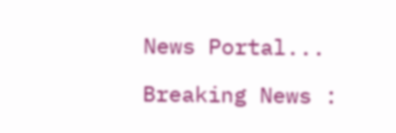News Portal...

Breaking News :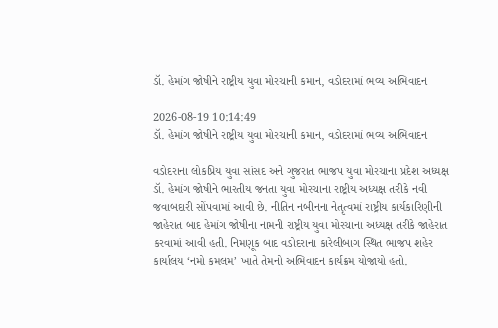ડૉ. હેમાંગ જોષીને રાષ્ટ્રીય યુવા મોરચાની કમાન, વડોદરામાં ભવ્ય અભિવાદન

2026-08-19 10:14:49
ડૉ. હેમાંગ જોષીને રાષ્ટ્રીય યુવા મોરચાની કમાન, વડોદરામાં ભવ્ય અભિવાદન

વડોદરાના લોકપ્રિય યુવા સાંસદ અને ગુજરાત ભાજપ યુવા મોરચાના પ્રદેશ અધ્યક્ષ ડૉ. હેમાંગ જોષીને ભારતીય જનતા યુવા મોરચાના રાષ્ટ્રીય અધ્યક્ષ તરીકે નવી જવાબદારી સોંપવામાં આવી છે. નીતિન નબીનના નેતૃત્વમાં રાષ્ટ્રીય કાર્યકારિણીની જાહેરાત બાદ હેમાંગ જોષીના નામની રાષ્ટ્રીય યુવા મોરચાના અધ્યક્ષ તરીકે જાહેરાત કરવામાં આવી હતી. નિમણૂક બાદ વડોદરાના કારેલીબાગ સ્થિત ભાજપ શહેર કાર્યાલય ‘નમો કમલમ’ ખાતે તેમનો અભિવાદન કાર્યક્રમ યોજાયો હતો.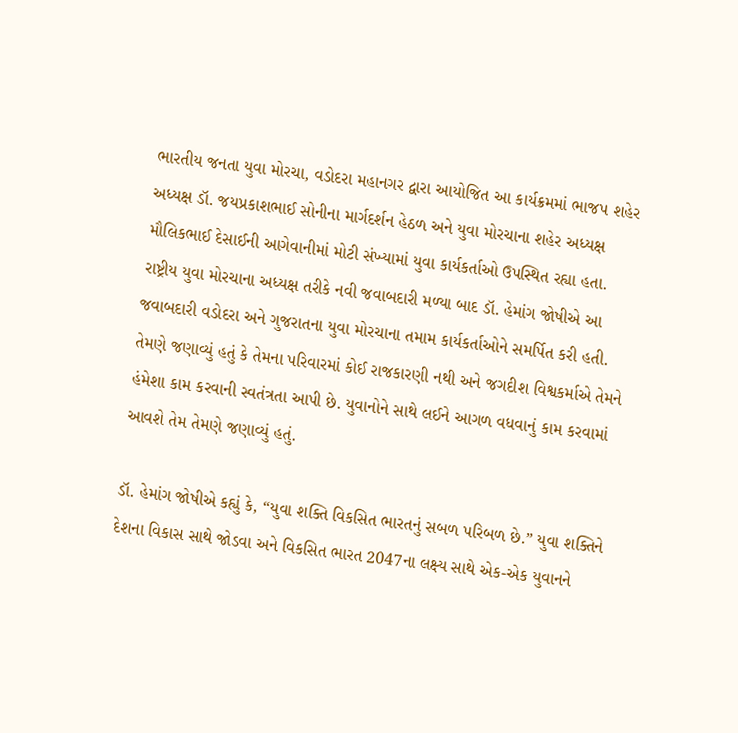ભારતીય જનતા યુવા મોરચા, વડોદરા મહાનગર દ્વારા આયોજિત આ કાર્યક્રમમાં ભાજપ શહેર અધ્યક્ષ ડૉ. જયપ્રકાશભાઈ સોનીના માર્ગદર્શન હેઠળ અને યુવા મોરચાના શહેર અધ્યક્ષ મૌલિકભાઈ દેસાઈની આગેવાનીમાં મોટી સંખ્યામાં યુવા કાર્યકર્તાઓ ઉપસ્થિત રહ્યા હતા.
રાષ્ટ્રીય યુવા મોરચાના અધ્યક્ષ તરીકે નવી જવાબદારી મળ્યા બાદ ડૉ. હેમાંગ જોષીએ આ જવાબદારી વડોદરા અને ગુજરાતના યુવા મોરચાના તમામ કાર્યકર્તાઓને સમર્પિત કરી હતી. તેમણે જણાવ્યું હતું કે તેમના પરિવારમાં કોઈ રાજકારણી નથી અને જગદીશ વિશ્વકર્માએ તેમને હંમેશા કામ કરવાની સ્વતંત્રતા આપી છે. યુવાનોને સાથે લઈને આગળ વધવાનું કામ કરવામાં આવશે તેમ તેમણે જણાવ્યું હતું.

ડૉ. હેમાંગ જોષીએ કહ્યું કે, “યુવા શક્તિ વિકસિત ભારતનું સબળ પરિબળ છે.” યુવા શક્તિને દેશના વિકાસ સાથે જોડવા અને વિકસિત ભારત 2047ના લક્ષ્ય સાથે એક-એક યુવાનને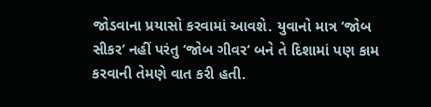જોડવાના પ્રયાસો કરવામાં આવશે. યુવાનો માત્ર ‘જોબ સીકર’ નહીં પરંતુ ‘જોબ ગીવર’ બને તે દિશામાં પણ કામ કરવાની તેમણે વાત કરી હતી.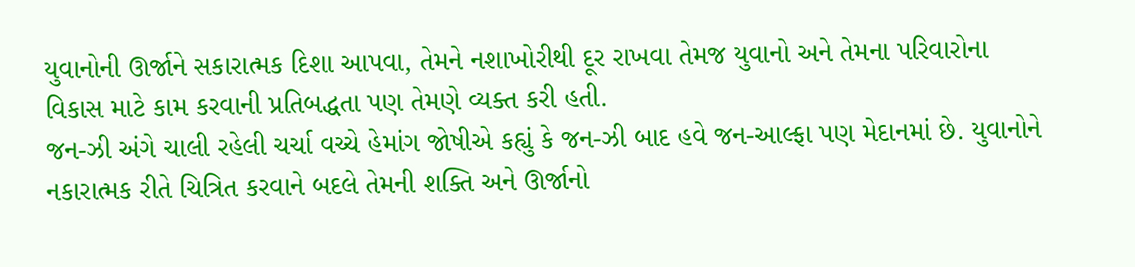યુવાનોની ઊર્જાને સકારાત્મક દિશા આપવા, તેમને નશાખોરીથી દૂર રાખવા તેમજ યુવાનો અને તેમના પરિવારોના વિકાસ માટે કામ કરવાની પ્રતિબદ્ધતા પણ તેમણે વ્યક્ત કરી હતી.
જન-ઝી અંગે ચાલી રહેલી ચર્ચા વચ્ચે હેમાંગ જોષીએ કહ્યું કે જન-ઝી બાદ હવે જન-આલ્ફા પણ મેદાનમાં છે. યુવાનોને નકારાત્મક રીતે ચિત્રિત કરવાને બદલે તેમની શક્તિ અને ઊર્જાનો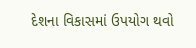દેશના વિકાસમાં ઉપયોગ થવો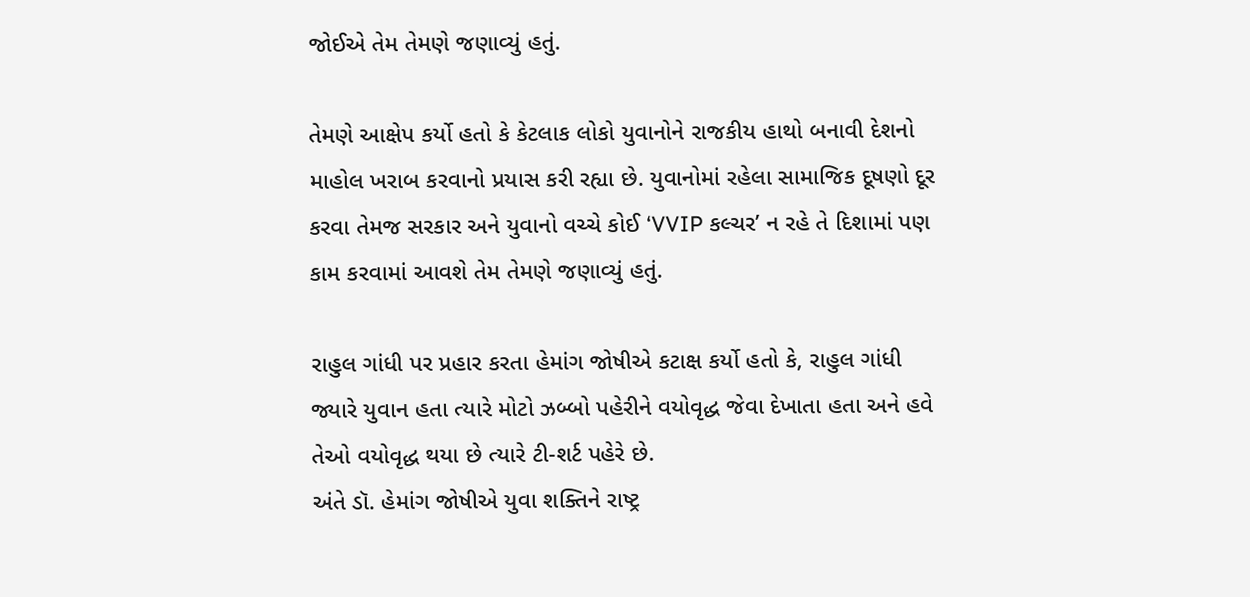જોઈએ તેમ તેમણે જણાવ્યું હતું.

તેમણે આક્ષેપ કર્યો હતો કે કેટલાક લોકો યુવાનોને રાજકીય હાથો બનાવી દેશનો માહોલ ખરાબ કરવાનો પ્રયાસ કરી રહ્યા છે. યુવાનોમાં રહેલા સામાજિક દૂષણો દૂર કરવા તેમજ સરકાર અને યુવાનો વચ્ચે કોઈ ‘VVIP કલ્ચર’ ન રહે તે દિશામાં પણ કામ કરવામાં આવશે તેમ તેમણે જણાવ્યું હતું.

રાહુલ ગાંધી પર પ્રહાર કરતા હેમાંગ જોષીએ કટાક્ષ કર્યો હતો કે, રાહુલ ગાંધી જ્યારે યુવાન હતા ત્યારે મોટો ઝબ્બો પહેરીને વયોવૃદ્ધ જેવા દેખાતા હતા અને હવે તેઓ વયોવૃદ્ધ થયા છે ત્યારે ટી-શર્ટ પહેરે છે.
અંતે ડૉ. હેમાંગ જોષીએ યુવા શક્તિને રાષ્ટ્ર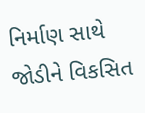નિર્માણ સાથે જોડીને વિકસિત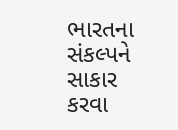ભારતના સંકલ્પને સાકાર કરવા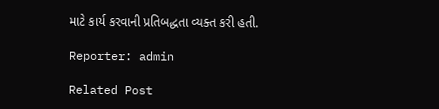માટે કાર્ય કરવાની પ્રતિબદ્ધતા વ્યક્ત કરી હતી.

Reporter: admin

Related Post